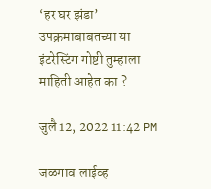‘हर घर झंडा’ उपक्रमाबाबतच्या या इंटरेस्टिंग गोष्टी तुम्हाला माहिती आहेत का ?

जुलै 12, 2022 11:42 PM

जळगाव लाईव्ह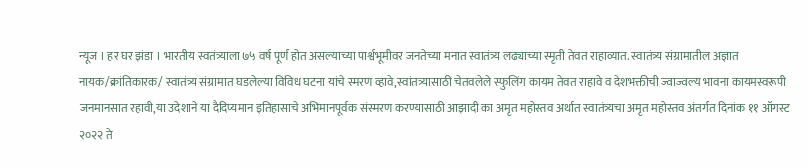न्यूज । हर घर झंडा । भारतीय स्वतंत्र्याला ७५ वर्ष पूर्ण होत असल्याच्या पार्श्वभूमीवर जनतेच्या मनात स्वातंत्र्य लढ्याच्या स्मृती तेवत राहाव्यात. स्वातंत्र्य संग्रामातील अज्ञात नायक/क्रांतिकारक/ स्वातंत्र्य संग्रामात घडलेल्या विविध घटना यांचे स्मरण व्हावे,स्वांतत्र्यासाठी चेतवलेले स्फुलिंग कायम तेवत राहावे व देशभक्तीची ज्वाज्वल्य भावना कायमस्वरूपी जनमानसात रहावी,या उदेशाने या दैदिप्यमान इतिहासाचे अभिमानपूर्वक संस्मरण करण्यासाठी आझादी का अमृत महोस्तव अर्थात स्वातंत्र्यचा अमृत महोस्तव अंतर्गत दिनांक ११ ऑगस्ट २०२२ ते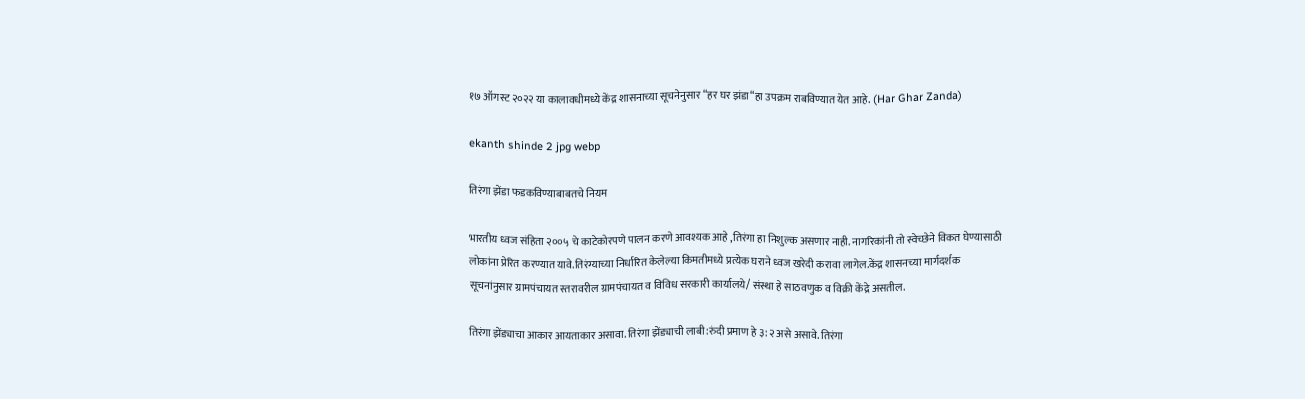१७ ऑगस्ट २०२२ या कालावधीमध्ये केंद्र शासनाच्या सूचनेनुसार “हर घर झंडा“हा उपक्रम राबविण्यात येत आहे. (Har Ghar Zanda)

ekanth shinde 2 jpg webp

तिरंगा झेंडा फडकविण्याबाबतचे नियम

भारतीय ध्वज संहिता २००५ चे काटेकोरपणे पालन करणे आवश्यक आहे ,तिरंगा हा निशुल्क असणार नाही. नागरिकांनी तो स्वेच्छेने विकत घेण्यासाठी लोकांना प्रेरित करण्यात यावे.तिरंग्याच्या निर्धारित केलेल्या किमतीमध्ये प्रत्येक घराने ध्वज खरेदी करावा लागेल.केंद्र शासनच्या मार्गदर्शक सूचनांनुसार ग्रामपंचायत स्तरावरील ग्रामपंचायत व विविध सरकारी कार्यालये/ संस्था हे साठवणुक व विक्री केंद्रे असतील.

तिरंगा झेंड्याचा आकार आयताकार असावा. तिरंगा झेंड्याची लाबी:रुंदी प्रमाण हे ३:२ असे असावे. तिरंगा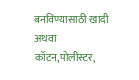बनविण्यासाठी खादी अथवा कॉटन,पोलीस्टर,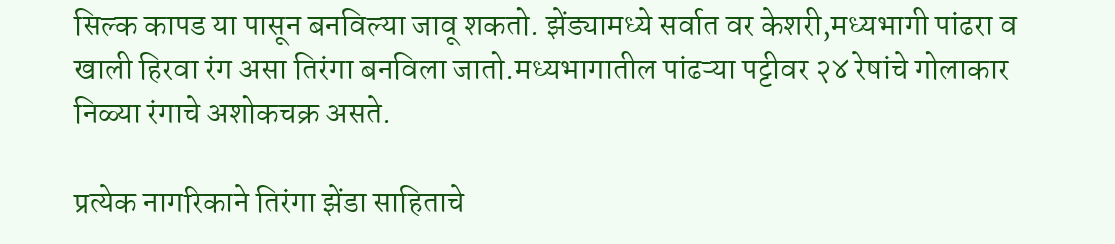सिल्क कापड या पासून बनविल्या जावू शकतो. झेंड्यामध्ये सर्वात वर केशरी,मध्यभागी पांढरा व खाली हिरवा रंग असा तिरंगा बनविला जातो.मध्यभागातील पांढऱ्या पट्टीवर २४ रेषांचे गोलाकार निळ्या रंगाचे अशोकचक्र असते.

प्रत्येक नागरिकाने तिरंगा झेंडा साहिताचे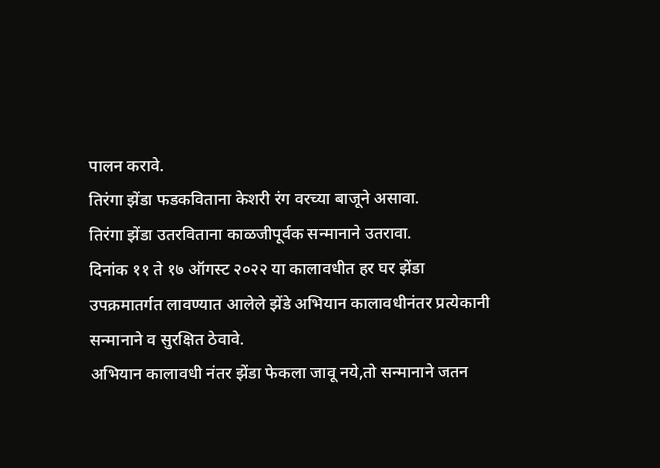पालन करावे.
तिरंगा झेंडा फडकविताना केशरी रंग वरच्या बाजूने असावा.
तिरंगा झेंडा उतरविताना काळजीपूर्वक सन्मानाने उतरावा.
दिनांक ११ ते १७ ऑगस्ट २०२२ या कालावधीत हर घर झेंडा उपक्रमातर्गत लावण्यात आलेले झेंडे अभियान कालावधीनंतर प्रत्येकानी सन्मानाने व सुरक्षित ठेवावे.
अभियान कालावधी नंतर झेंडा फेकला जावू नये,तो सन्मानाने जतन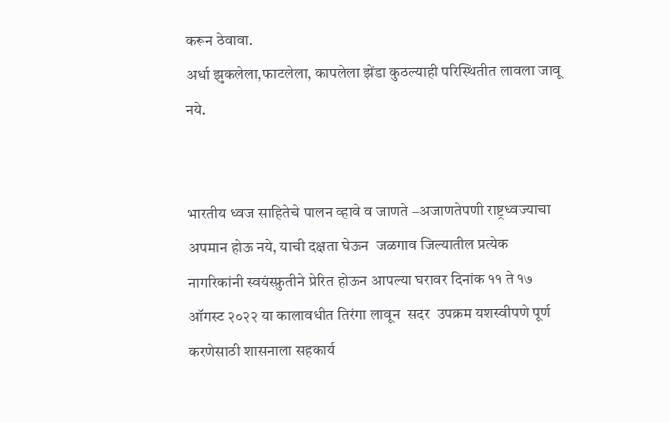करून ठेवावा.
अर्धा झुकलेला,फाटलेला, कापलेला झेंडा कुठल्याही परिस्थितीत लावला जावू नये.


भारतीय ध्वज साहितेचे पालन व्हावे व जाणते –अजाणतेपणी राष्ट्रध्वज्याचा अपमान होऊ नये, याची दक्षता घेऊन  जळगाव जिल्यातील प्रत्येक नागरिकांनी स्वयंस्फ्रुतीने प्रेरित होऊन आपल्या घरावर दिनांक ११ ते १७ ऑगस्ट २०२२ या कालावधीत तिरंगा लावून  सदर  उपक्रम यशस्वीपणे पूर्ण करणेसाठी शासनाला सहकार्य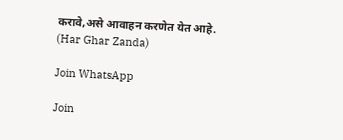करावे,असे आवाहन करणेत येत आहे. (Har Ghar Zanda)

Join WhatsApp

Join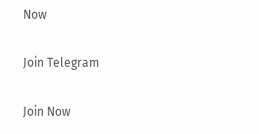Now

Join Telegram

Join Now